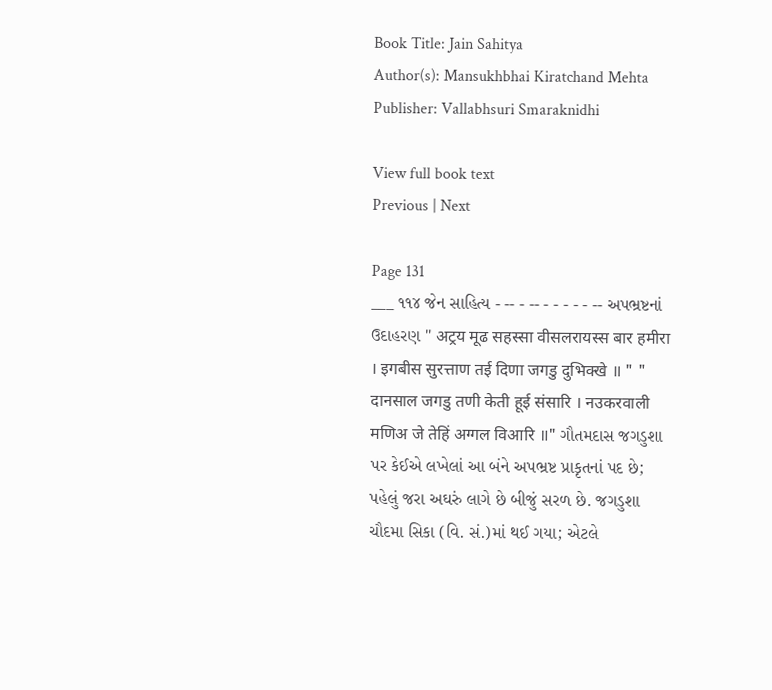Book Title: Jain Sahitya
Author(s): Mansukhbhai Kiratchand Mehta
Publisher: Vallabhsuri Smaraknidhi

View full book text
Previous | Next

Page 131
___ ૧૧૪ જેન સાહિત્ય - -- - -- - - - - - -- અપભ્રષ્ટનાં ઉદાહરણ " अट्रय मूढ सहस्सा वीसलरायस्स बार हमीरा । इगबीस सुरत्ताण तई दिणा जगडु दुभिक्खे ॥ " " दानसाल जगडु तणी केती हूई संसारि । नउकरवाली मणिअ जे तेहिं अग्गल विआरि ॥" ગૌતમદાસ જગડુશા પર કેઈએ લખેલાં આ બંને અપભ્રષ્ટ પ્રાકૃતનાં પદ છે; પહેલું જરા અઘરું લાગે છે બીજું સરળ છે. જગડુશા ચૌદમા સિકા (વિ. સં.)માં થઈ ગયા; એટલે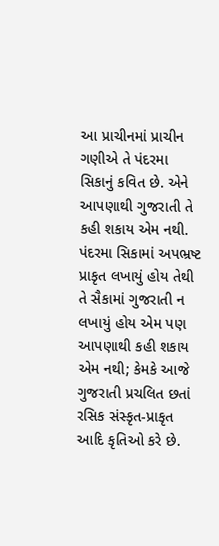આ પ્રાચીનમાં પ્રાચીન ગણીએ તે પંદરમા સિકાનું કવિત છે. એને આપણાથી ગુજરાતી તે કહી શકાય એમ નથી. પંદરમા સિકામાં અપભ્રષ્ટ પ્રાકૃત લખાયું હોય તેથી તે સૈકામાં ગુજરાતી ન લખાયું હોય એમ પણ આપણાથી કહી શકાય એમ નથી; કેમકે આજે ગુજરાતી પ્રચલિત છતાં રસિક સંસ્કૃત-પ્રાકૃત આદિ કૃતિઓ કરે છે.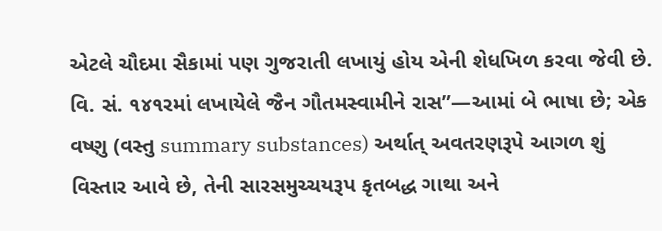એટલે ચૌદમા સૈકામાં પણ ગુજરાતી લખાયું હોય એની શેધખિળ કરવા જેવી છે. વિ. સં. ૧૪૧રમાં લખાયેલે જૈન ગૌતમસ્વામીને રાસ”—આમાં બે ભાષા છે; એક વષ્ણુ (વસ્તુ summary substances) અર્થાત્ અવતરણરૂપે આગળ શું વિસ્તાર આવે છે, તેની સારસમુચ્ચયરૂપ કૃતબદ્ધ ગાથા અને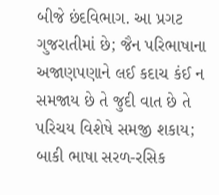બીજે છંદવિભાગ. આ પ્રગટ ગુજરાતીમાં છે; જૈન પરિભાષાના અજાણપણાને લઈ કદાચ કંઈ ન સમજાય છે તે જુદી વાત છે તે પરિચય વિશેષે સમજી શકાય; બાકી ભાષા સરળ-રસિક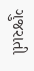ગુજરાતી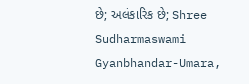છે; અલંકારિક છે; Shree Sudharmaswami Gyanbhandar-Umara,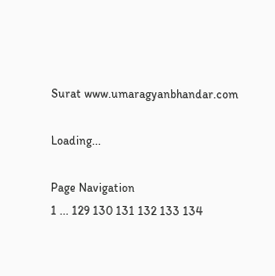Surat www.umaragyanbhandar.com

Loading...

Page Navigation
1 ... 129 130 131 132 133 134